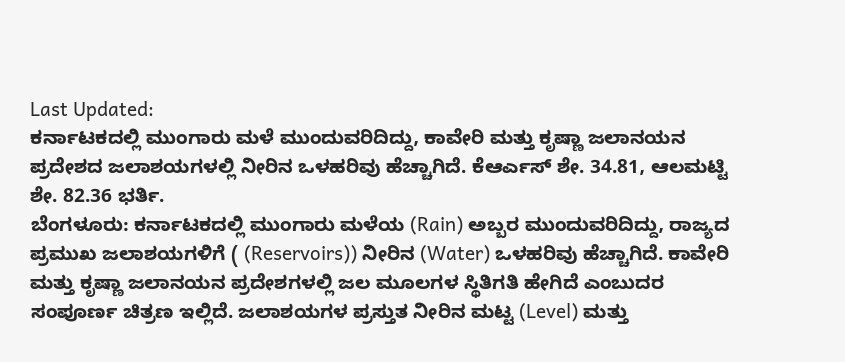Last Updated:
ಕರ್ನಾಟಕದಲ್ಲಿ ಮುಂಗಾರು ಮಳೆ ಮುಂದುವರಿದಿದ್ದು, ಕಾವೇರಿ ಮತ್ತು ಕೃಷ್ಣಾ ಜಲಾನಯನ ಪ್ರದೇಶದ ಜಲಾಶಯಗಳಲ್ಲಿ ನೀರಿನ ಒಳಹರಿವು ಹೆಚ್ಚಾಗಿದೆ. ಕೆಆರ್ಎಸ್ ಶೇ. 34.81, ಆಲಮಟ್ಟಿ ಶೇ. 82.36 ಭರ್ತಿ.
ಬೆಂಗಳೂರು: ಕರ್ನಾಟಕದಲ್ಲಿ ಮುಂಗಾರು ಮಳೆಯ (Rain) ಅಬ್ಬರ ಮುಂದುವರಿದಿದ್ದು, ರಾಜ್ಯದ ಪ್ರಮುಖ ಜಲಾಶಯಗಳಿಗೆ ( (Reservoirs)) ನೀರಿನ (Water) ಒಳಹರಿವು ಹೆಚ್ಚಾಗಿದೆ. ಕಾವೇರಿ ಮತ್ತು ಕೃಷ್ಣಾ ಜಲಾನಯನ ಪ್ರದೇಶಗಳಲ್ಲಿ ಜಲ ಮೂಲಗಳ ಸ್ಥಿತಿಗತಿ ಹೇಗಿದೆ ಎಂಬುದರ ಸಂಪೂರ್ಣ ಚಿತ್ರಣ ಇಲ್ಲಿದೆ. ಜಲಾಶಯಗಳ ಪ್ರಸ್ತುತ ನೀರಿನ ಮಟ್ಟ (Level) ಮತ್ತು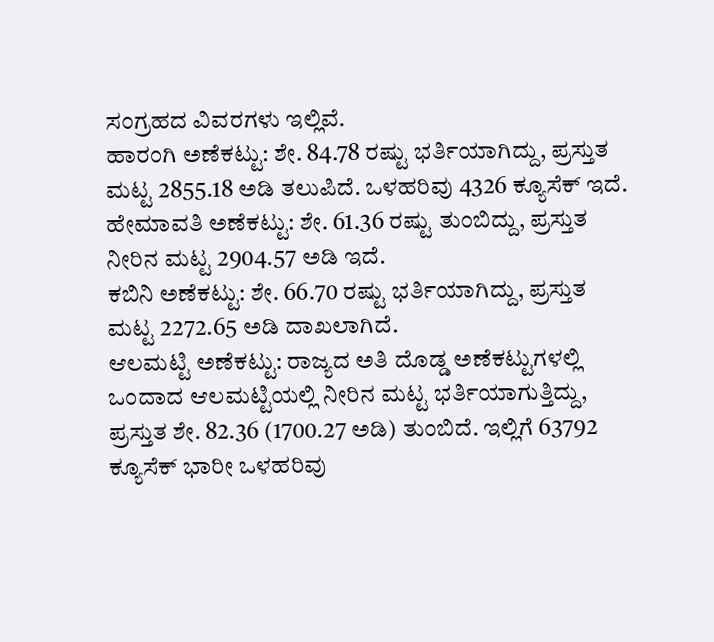ಸಂಗ್ರಹದ ವಿವರಗಳು ಇಲ್ಲಿವೆ.
ಹಾರಂಗಿ ಅಣೆಕಟ್ಟು: ಶೇ. 84.78 ರಷ್ಟು ಭರ್ತಿಯಾಗಿದ್ದು, ಪ್ರಸ್ತುತ ಮಟ್ಟ 2855.18 ಅಡಿ ತಲುಪಿದೆ. ಒಳಹರಿವು 4326 ಕ್ಯೂಸೆಕ್ ಇದೆ.
ಹೇಮಾವತಿ ಅಣೆಕಟ್ಟು: ಶೇ. 61.36 ರಷ್ಟು ತುಂಬಿದ್ದು, ಪ್ರಸ್ತುತ ನೀರಿನ ಮಟ್ಟ 2904.57 ಅಡಿ ಇದೆ.
ಕಬಿನಿ ಅಣೆಕಟ್ಟು: ಶೇ. 66.70 ರಷ್ಟು ಭರ್ತಿಯಾಗಿದ್ದು, ಪ್ರಸ್ತುತ ಮಟ್ಟ 2272.65 ಅಡಿ ದಾಖಲಾಗಿದೆ.
ಆಲಮಟ್ಟಿ ಅಣೆಕಟ್ಟು: ರಾಜ್ಯದ ಅತಿ ದೊಡ್ಡ ಅಣೆಕಟ್ಟುಗಳಲ್ಲಿ ಒಂದಾದ ಆಲಮಟ್ಟಿಯಲ್ಲಿ ನೀರಿನ ಮಟ್ಟ ಭರ್ತಿಯಾಗುತ್ತಿದ್ದು, ಪ್ರಸ್ತುತ ಶೇ. 82.36 (1700.27 ಅಡಿ) ತುಂಬಿದೆ. ಇಲ್ಲಿಗೆ 63792 ಕ್ಯೂಸೆಕ್ ಭಾರೀ ಒಳಹರಿವು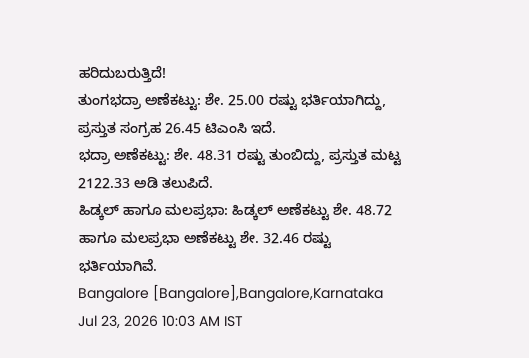ಹರಿದುಬರುತ್ತಿದೆ!
ತುಂಗಭದ್ರಾ ಅಣೆಕಟ್ಟು: ಶೇ. 25.00 ರಷ್ಟು ಭರ್ತಿಯಾಗಿದ್ದು, ಪ್ರಸ್ತುತ ಸಂಗ್ರಹ 26.45 ಟಿಎಂಸಿ ಇದೆ.
ಭದ್ರಾ ಅಣೆಕಟ್ಟು: ಶೇ. 48.31 ರಷ್ಟು ತುಂಬಿದ್ದು, ಪ್ರಸ್ತುತ ಮಟ್ಟ 2122.33 ಅಡಿ ತಲುಪಿದೆ.
ಹಿಡ್ಕಲ್ ಹಾಗೂ ಮಲಪ್ರಭಾ: ಹಿಡ್ಕಲ್ ಅಣೆಕಟ್ಟು ಶೇ. 48.72 ಹಾಗೂ ಮಲಪ್ರಭಾ ಅಣೆಕಟ್ಟು ಶೇ. 32.46 ರಷ್ಟು ಭರ್ತಿಯಾಗಿವೆ.
Bangalore [Bangalore],Bangalore,Karnataka
Jul 23, 2026 10:03 AM IST